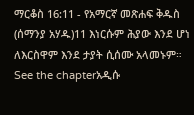ማርቆስ 16:11 - የአማርኛ መጽሐፍ ቅዱስ (ሰማንያ አሃዱ)11 እነርሱም ሕያው እንደ ሆነ ለእርስዋም እንደ ታያት ሲሰሙ አላመኑም። See the chapterአዲሱ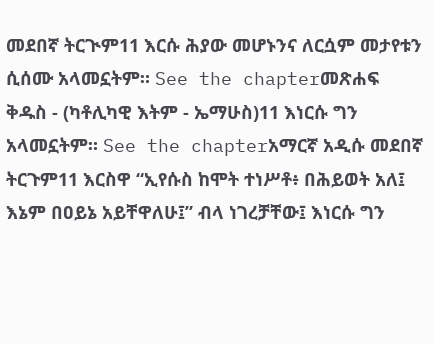መደበኛ ትርጒም11 እርሱ ሕያው መሆኑንና ለርሷም መታየቱን ሲሰሙ አላመኗትም። See the chapterመጽሐፍ ቅዱስ - (ካቶሊካዊ እትም - ኤማሁስ)11 እነርሱ ግን አላመኗትም። See the chapterአማርኛ አዲሱ መደበኛ ትርጉም11 እርስዋ “ኢየሱስ ከሞት ተነሥቶ፥ በሕይወት አለ፤ እኔም በዐይኔ አይቸዋለሁ፤” ብላ ነገረቻቸው፤ እነርሱ ግን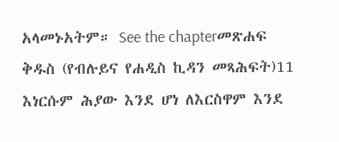አላመኑአትም። See the chapterመጽሐፍ ቅዱስ (የብሉይና የሐዲስ ኪዳን መጻሕፍት)11 እነርሱም ሕያው እንደ ሆነ ለእርስዋም እንደ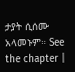ታያት ሲሰሙ አላመኑም። See the chapter |